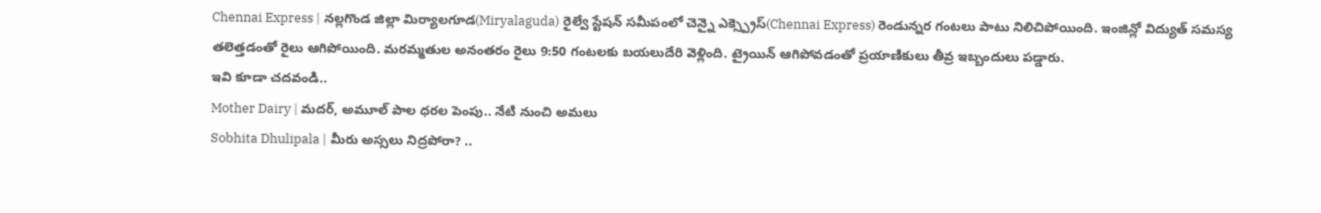Chennai Express | నల్లగొండ జిల్లా మిర్యాలగూడ(Miryalaguda) రైల్వే స్టేషన్ సమీపంలో చెన్నై ఎక్స్ప్రెస్(Chennai Express) రెండున్నర గంటలు పాటు నిలిచిపోయింది. ఇంజిన్లో విద్యుత్ సమస్య తలెత్తడంతో రైలు ఆగిపోయింది. మరమ్మతుల అనంతరం రైలు 9:50 గంటలకు బయలుదేరి వెళ్లింది. ట్రైయిన్ ఆగిపోవడంతో ప్రయాణికులు తీవ్ర ఇబ్బందులు పడ్డారు.
ఇవి కూడా చదవండి..
Mother Dairy | మదర్, అమూల్ పాల ధరల పెంపు.. నేటి నుంచి అమలు
Sobhita Dhulipala | మీరు అస్సలు నిద్రపోరా? ..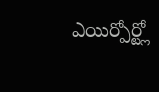ఎయిర్పోర్ట్లో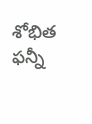శోభిత ఫన్నీ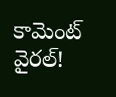కామెంట్ వైరల్!